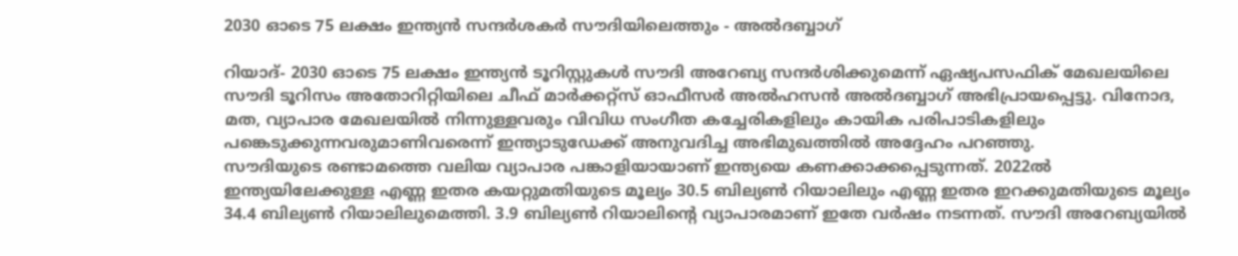2030 ഓടെ 75 ലക്ഷം ഇന്ത്യന്‍ സന്ദര്‍ശകര്‍ സൗദിയിലെത്തും - അല്‍ദബ്ബാഗ്

റിയാദ്- 2030 ഓടെ 75 ലക്ഷം ഇന്ത്യന്‍ ടൂറിസ്റ്റുകള്‍ സൗദി അറേബ്യ സന്ദര്‍ശിക്കുമെന്ന് ഏഷ്യപസഫിക് മേഖലയിലെ സൗദി ടൂറിസം അതോറിറ്റിയിലെ ചീഫ് മാര്‍ക്കറ്റ്‌സ് ഓഫീസര്‍ അല്‍ഹസന്‍ അല്‍ദബ്ബാഗ് അഭിപ്രായപ്പെട്ടു. വിനോദ, മത, വ്യാപാര മേഖലയില്‍ നിന്നുള്ളവരും വിവിധ സംഗീത കച്ചേരികളിലും കായിക പരിപാടികളിലും പങ്കെടുക്കുന്നവരുമാണിവരെന്ന് ഇന്ത്യാടുഡേക്ക് അനുവദിച്ച അഭിമുഖത്തില്‍ അദ്ദേഹം പറഞ്ഞു.
സൗദിയുടെ രണ്ടാമത്തെ വലിയ വ്യാപാര പങ്കാളിയായാണ് ഇന്ത്യയെ കണക്കാക്കപ്പെടുന്നത്. 2022ല്‍ ഇന്ത്യയിലേക്കുള്ള എണ്ണ ഇതര കയറ്റുമതിയുടെ മൂല്യം 30.5 ബില്യണ്‍ റിയാലിലും എണ്ണ ഇതര ഇറക്കുമതിയുടെ മൂല്യം 34.4 ബില്യണ്‍ റിയാലിലുമെത്തി. 3.9 ബില്യണ്‍ റിയാലിന്റെ വ്യാപാരമാണ് ഇതേ വര്‍ഷം നടന്നത്. സൗദി അറേബ്യയില്‍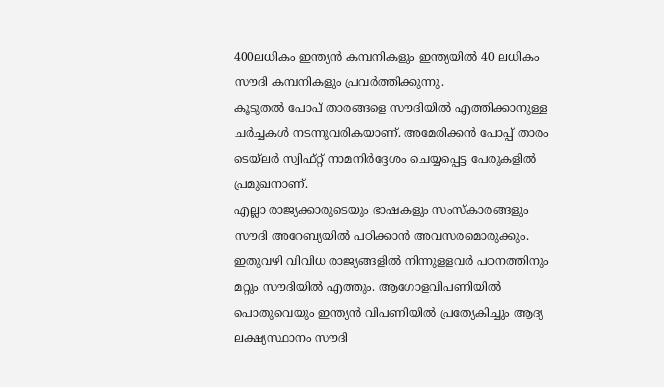400ലധികം ഇന്ത്യന്‍ കമ്പനികളും ഇന്ത്യയില്‍ 40 ലധികം സൗദി കമ്പനികളും പ്രവര്‍ത്തിക്കുന്നു.
കൂടുതല്‍ പോപ് താരങ്ങളെ സൗദിയില്‍ എത്തിക്കാനുള്ള ചര്‍ച്ചകള്‍ നടന്നുവരികയാണ്. അമേരിക്കന്‍ പോപ്പ് താരം ടെയ്‌ലര്‍ സ്വിഫ്റ്റ് നാമനിര്‍ദ്ദേശം ചെയ്യപ്പെട്ട പേരുകളില്‍ പ്രമുഖനാണ്.
എല്ലാ രാജ്യക്കാരുടെയും ഭാഷകളും സംസ്‌കാരങ്ങളും സൗദി അറേബ്യയില്‍ പഠിക്കാന്‍ അവസരമൊരുക്കും. ഇതുവഴി വിവിധ രാജ്യങ്ങളില്‍ നിന്നുളളവര്‍ പഠനത്തിനും മറ്റും സൗദിയില്‍ എത്തും. ആഗോളവിപണിയില്‍ പൊതുവെയും ഇന്ത്യന്‍ വിപണിയില്‍ പ്രത്യേകിച്ചും ആദ്യ ലക്ഷ്യസ്ഥാനം സൗദി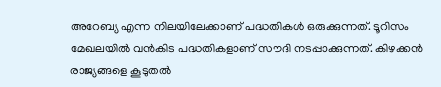അറേബ്യ എന്ന നിലയിലേക്കാണ് പദ്ധതികള്‍ ഒരുക്കുന്നത്. ടൂറിസം മേഖലയില്‍ വന്‍കിട പദ്ധതികളാണ് സൗദി നടപ്പാക്കുന്നത്. കിഴക്കന്‍ രാജ്യങ്ങളെ കൂടുതല്‍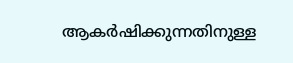ആകര്‍ഷിക്കുന്നതിനുള്ള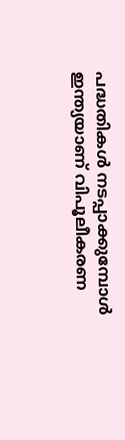പദ്ധതികള്‍ നടപ്പാക്കുമ്പോള്‍ ഇന്ത്യയാണ് വിപൂലീകരണ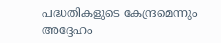പദ്ധതികളുടെ കേന്ദ്രമെന്നും അദ്ദേഹം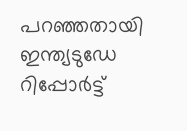പറഞ്ഞതായി ഇന്ത്യടുഡേ റിപ്പോര്‍ട്ട്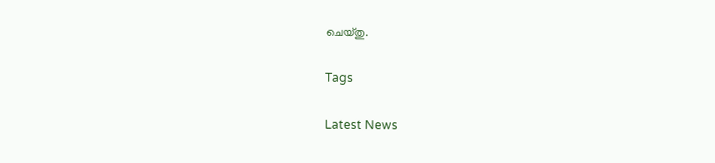ചെയ്തു.

Tags

Latest News